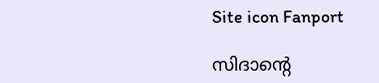Site icon Fanport

സിദാന്റെ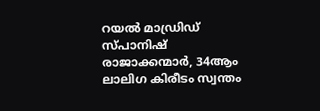റയൽ മാഡ്രിഡ് സ്പാനിഷ് രാജാക്കന്മാർ, 34ആം ലാലിഗ കിരീടം സ്വന്തം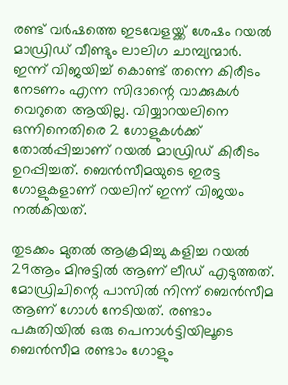രണ്ട് വർഷത്തെ ഇടവേളയ്ക്ക് ശേഷം റയൽ മാഡ്രിഡ് വീണ്ടും ലാലിഗ ചാമ്പ്യന്മാർ. ഇന്ന് വിജയിച്ച് കൊണ്ട് തന്നെ കിരീടം നേടണം എന്ന സിദാന്റെ വാക്കുകൾ വെറുതെ ആയില്ല. വിയ്യാറയലിനെ ഒന്നിനെതിരെ 2 ഗോളുകൾക്ക് തോൽപ്പിച്ചാണ് റയൽ മാഡ്രിഡ് കിരീടം ഉറപ്പിച്ചത്. ബെൻസീമയുടെ ഇരട്ട ഗോളുകളാണ് റയലിന് ഇന്ന് വിജയം നൽകിയത്.

തുടക്കം മുതൽ ആക്രമിച്ചു കളിച്ച റയൽ 29ആം മിനുട്ടിൽ ആണ് ലീഡ് എടുത്തത്. മോഡ്രിചിന്റെ പാസിൽ നിന്ന് ബെൻസീമ ആണ് ഗോൾ നേടിയത്. രണ്ടാം പകുതിയിൽ ഒരു പെനാൾട്ടിയിലൂടെ ബെൻസീമ രണ്ടാം ഗോളും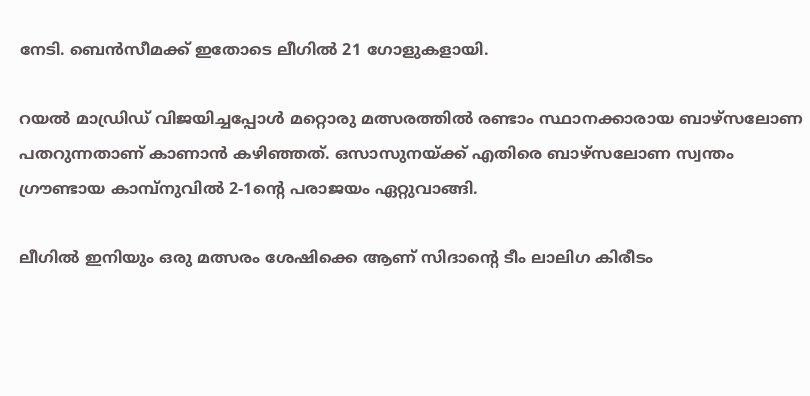നേടി. ബെൻസീമക്ക് ഇതോടെ ലീഗിൽ 21 ഗോളുകളായി.

റയൽ മാഡ്രിഡ് വിജയിച്ചപ്പോൾ മറ്റൊരു മത്സരത്തിൽ രണ്ടാം സ്ഥാനക്കാരായ ബാഴ്സലോണ പതറുന്നതാണ് കാണാൻ കഴിഞ്ഞത്. ഒസാസുനയ്ക്ക് എതിരെ ബാഴ്സലോണ സ്വന്തം ഗ്രൗണ്ടായ കാമ്പ്നുവിൽ 2-1ന്റെ പരാജയം ഏറ്റുവാങ്ങി.

ലീഗിൽ ഇനിയും ഒരു മത്സരം ശേഷിക്കെ ആണ് സിദാന്റെ ടീം ലാലിഗ കിരീടം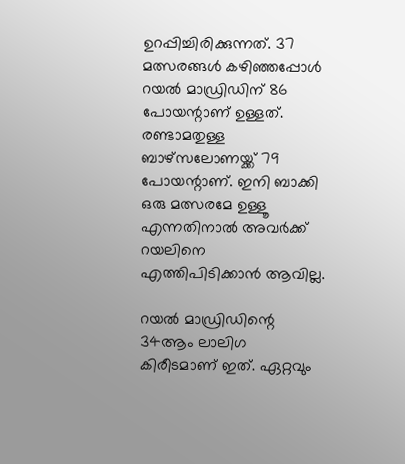ഉറപ്പിച്ചിരിക്കുന്നത്. 37 മത്സരങ്ങൾ കഴിഞ്ഞപ്പോൾ റയൽ മാഡ്രിഡിന് 86 പോയന്റാണ് ഉള്ളത്. രണ്ടാമതുള്ള ബാഴ്സലോണയ്ക്ക് 79 പോയന്റാണ്. ഇനി ബാക്കി ഒരു മത്സരമേ ഉള്ളൂ എന്നതിനാൽ അവർക്ക് റയലിനെ എത്തിപിടിക്കാൻ ആവില്ല.

റയൽ മാഡ്രിഡിന്റെ 34ആം ലാലിഗ കിരീടമാണ് ഇത്. ഏറ്റവും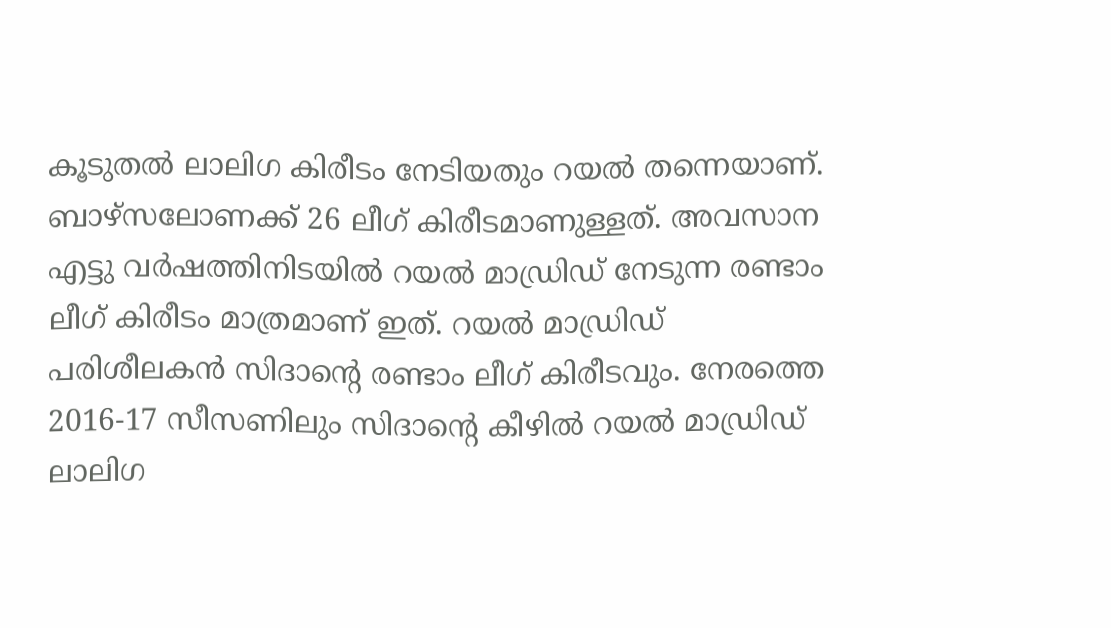കൂടുതൽ ലാലിഗ കിരീടം നേടിയതും റയൽ തന്നെയാണ്. ബാഴ്സലോണക്ക് 26 ലീഗ് കിരീടമാണുള്ളത്. അവസാന എട്ടു വർഷത്തിനിടയിൽ റയൽ മാഡ്രിഡ് നേടുന്ന രണ്ടാം ലീഗ് കിരീടം മാത്രമാണ് ഇത്. റയൽ മാഡ്രിഡ് പരിശീലകൻ സിദാന്റെ രണ്ടാം ലീഗ് കിരീടവും. നേരത്തെ 2016-17 സീസണിലും സിദാന്റെ കീഴിൽ റയൽ മാഡ്രിഡ് ലാലിഗ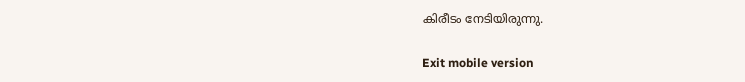കിരീടം നേടിയിരുന്നു.

Exit mobile version